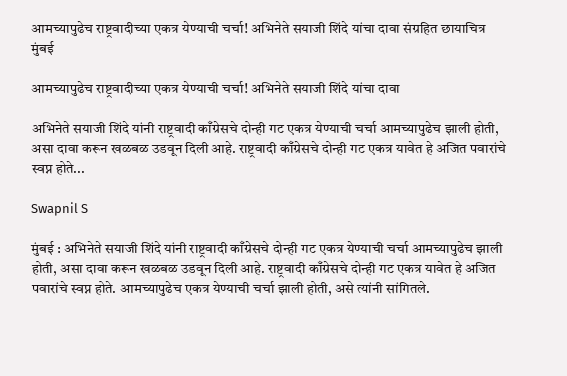आमच्यापुढेच राष्ट्रवादीच्या एकत्र येण्याची चर्चा! अभिनेते सयाजी शिंदे यांचा दावा संग्रहित छायाचित्र
मुंबई

आमच्यापुढेच राष्ट्रवादीच्या एकत्र येण्याची चर्चा! अभिनेते सयाजी शिंदे यांचा दावा

अभिनेते सयाजी शिंदे यांनी राष्ट्रवादी काँग्रेसचे दोन्ही गट एकत्र येण्याची चर्चा आमच्यापुढेच झाली होती, असा दावा करून खळबळ उडवून दिली आहे. राष्ट्रवादी काँग्रेसचे दोन्ही गट एकत्र यावेत हे अजित पवारांचे स्वप्न होते...

Swapnil S

मुंबई : अभिनेते सयाजी शिंदे यांनी राष्ट्रवादी काँग्रेसचे दोन्ही गट एकत्र येण्याची चर्चा आमच्यापुढेच झाली होती, असा दावा करून खळबळ उडवून दिली आहे. राष्ट्रवादी काँग्रेसचे दोन्ही गट एकत्र यावेत हे अजित पवारांचे स्वप्न होते. आमच्यापुढेच एकत्र येण्याची चर्चा झाली होती, असे त्यांनी सांगितले.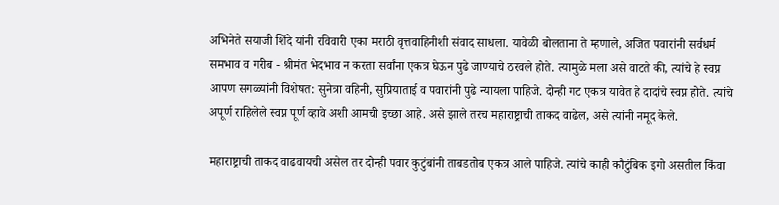अभिनेते सयाजी शिंदे यांनी रविवारी एका मराठी वृत्तवाहिनीशी संवाद साधला. यावेळी बोलताना ते म्हणाले, अजित पवारांनी सर्वधर्म समभाव व गरीब - श्रीमंत भेदभाव न करता सर्वांना एकत्र घेऊन पुढे जाण्याचे ठरवले होते. त्यामुळे मला असे वाटते की, त्यांचे हे स्वप्न आपण सगळ्यांनी विशेषत: सुनेत्रा वहिनी, सुप्रियाताई व पवारांनी पुढे न्यायला पाहिजे. दोन्ही गट एकत्र यावेत हे दादांचे स्वप्न होते. त्यांचे अपूर्ण राहिलेले स्वप्न पूर्ण व्हावे अशी आमची इच्छा आहे. असे झाले तरच महाराष्ट्राची ताकद वाढेल, असे त्यांनी नमूद केले.

महाराष्ट्राची ताकद वाढवायची असेल तर दोन्ही पवार कुटुंबांनी ताबडतोब एकत्र आले पाहिजे. त्यांचे काही कौटुंबिक इगो असतील किंवा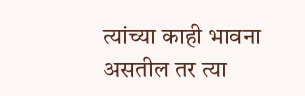त्यांच्या काही भावना असतील तर त्या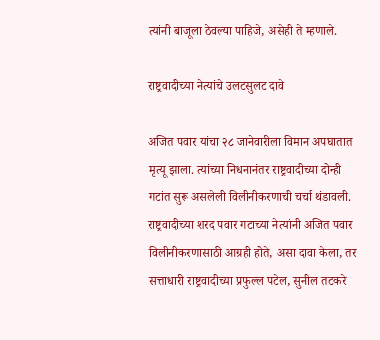त्यांनी बाजूला ठेवल्या पाहिजे, असेही ते म्हणाले.

राष्ट्रवादीच्या नेत्यांचे उलटसुलट दावे

अजित पवार यांचा २८ जानेवारीला विमान अपघातात मृत्यू झाला. त्यांच्या निधनानंतर राष्ट्रवादीच्या दोन्ही गटांत सुरू असलेली विलीनीकरणाची चर्चा थंडावली. राष्ट्रवादीच्या शरद पवार गटाच्या नेत्यांनी अजित पवार विलीनीकरणासाठी आग्रही होते, असा दावा केला, तर सत्ताधारी राष्ट्रवादीच्या प्रफुल्ल पटेल, सुनील तटकरे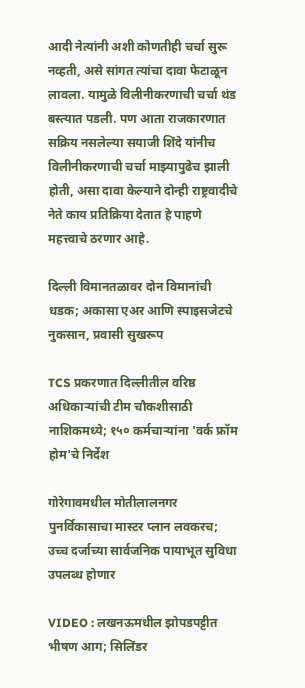आदी नेत्यांनी अशी कोणतीही चर्चा सुरू नव्हती, असे सांगत त्यांचा दावा फेटाळून लावला. यामुळे विलीनीकरणाची चर्चा थंड बस्त्यात पडली. पण आता राजकारणात सक्रिय नसलेल्या सयाजी शिंदे यांनीच विलीनीकरणाची चर्चा माझ्यापुढेच झाली होती, असा दावा केल्याने दोन्ही राष्ट्रवादीचे नेते काय प्रतिक्रिया देतात हे पाहणे महत्त्वाचे ठरणार आहे.

दिल्ली विमानतळावर दोन विमानांची धडक; अकासा एअर आणि स्पाइसजेटचे नुकसान, प्रवासी सुखरूप

TCS प्रकरणात दिल्लीतील वरिष्ठ अधिकाऱ्यांची टीम चौकशीसाठी नाशिकमध्ये; १५० कर्मचाऱ्यांना 'वर्क फ्रॉम होम'चे निर्देश

गोरेगावमधील मोतीलालनगर पुनर्विकासाचा मास्टर प्लान लवकरच; उच्च दर्जाच्या सार्वजनिक पायाभूत सुविधा उपलब्ध होणार

VIDEO : लखनऊमधील झोपडपट्टीत भीषण आग; सिलिंडर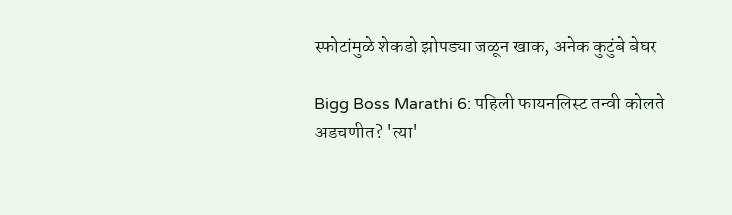स्फोटांमुळे शेकडो झोपड्या जळून खाक, अनेक कुटुंबे बेघर

Bigg Boss Marathi 6: पहिली फायनलिस्ट तन्वी कोलते अडचणीत? 'त्या'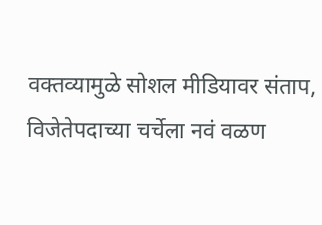वक्तव्यामुळे सोशल मीडियावर संताप, विजेतेपदाच्या चर्चेला नवं वळण